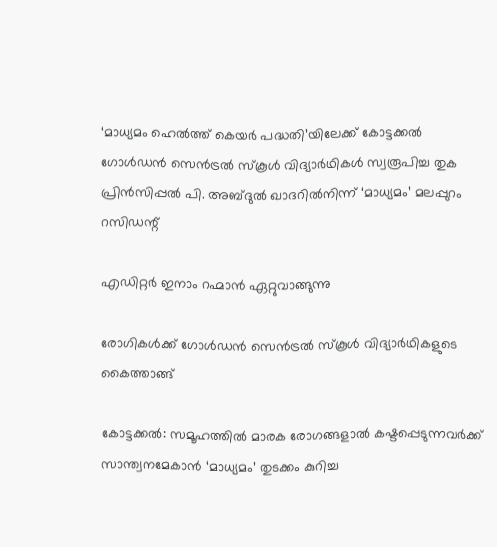‘മാധ്യമം ഹെൽത്ത് കെയർ പദ്ധതി’യിലേക്ക് കോട്ടക്കൽ ഗോൾഡൻ സെൻട്രൽ സ്കൂൾ വിദ്യാർഥികൾ സ്വരൂപിച്ച തുക പ്രിൻസിപ്പൽ പി. അബ്ദുൽ ഖാദറിൽനിന്ന് ‘മാധ്യമം’ മലപ്പുറം റസിഡന്റ്

എഡിറ്റർ ഇനാം റഹ്മാൻ ഏറ്റുവാങ്ങുന്നു

രോഗികൾക്ക് ഗോൾഡൻ സെൻട്രൽ സ്കൂൾ വിദ്യാർഥികളുടെ കൈത്താങ്ങ്

കോട്ടക്കൽ: സമൂഹത്തിൽ മാരക രോഗങ്ങളാൽ കഷ്ടപ്പെടുന്നവർക്ക് സാന്ത്വനമേകാൻ ‘മാധ്യമം’ തുടക്കം കുറിച്ച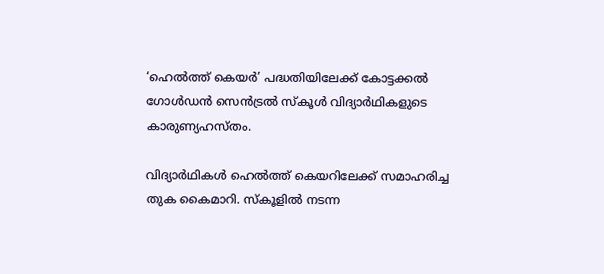‘ഹെൽത്ത്‌ കെയർ’ പദ്ധതിയിലേക്ക് കോട്ടക്കൽ ഗോൾഡൻ സെൻട്രൽ സ്കൂൾ വിദ്യാർഥികളുടെ കാരുണ്യഹസ്തം.

വിദ്യാർഥികൾ ഹെൽത്ത് കെയറിലേക്ക് സമാഹരിച്ച തുക കൈമാറി. സ്കൂളിൽ നടന്ന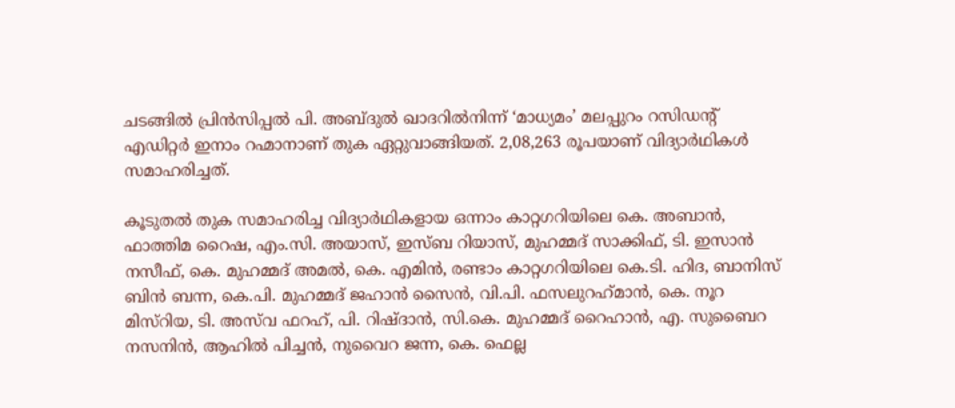ചടങ്ങിൽ പ്രിൻസിപ്പൽ പി. അബ്ദുൽ ഖാദറിൽനിന്ന് ‘മാധ്യമം’ മലപ്പുറം റസിഡന്റ് എഡിറ്റർ ഇനാം റഹ്മാനാണ് തുക ഏറ്റുവാങ്ങിയത്. 2,08,263 രൂപയാണ് വിദ്യാർഥികൾ സമാഹരിച്ചത്.

കൂടുതൽ തുക സമാഹരിച്ച വിദ്യാർഥികളായ ഒന്നാം കാറ്റഗറിയിലെ കെ. അബാൻ, ഫാത്തിമ റൈഷ, എം.സി. അയാസ്, ഇസ്‌ബ റിയാസ്, മുഹമ്മദ്‌ സാക്കിഫ്, ടി. ഇസാൻ നസീഫ്, കെ. മുഹമ്മദ്‌ അമൽ, കെ. എമിൻ, രണ്ടാം കാറ്റഗറിയിലെ കെ.ടി. ഹിദ, ബാനിസ് ബിൻ ബന്ന, കെ.പി. മുഹമ്മദ്‌ ജഹാൻ സൈൻ, വി.പി. ഫസലുറഹ്‌മാൻ, കെ. നൂറ മിസ്റിയ, ടി. അസ്‍വ ഫറഹ്, പി. റിഷ്ദാൻ, സി.കെ. മുഹമ്മദ്‌ റൈഹാൻ, എ. സുബൈറ നസനിൻ, ആഹിൽ പിച്ചൻ, നുവൈറ ജന്ന, കെ. ഫെല്ല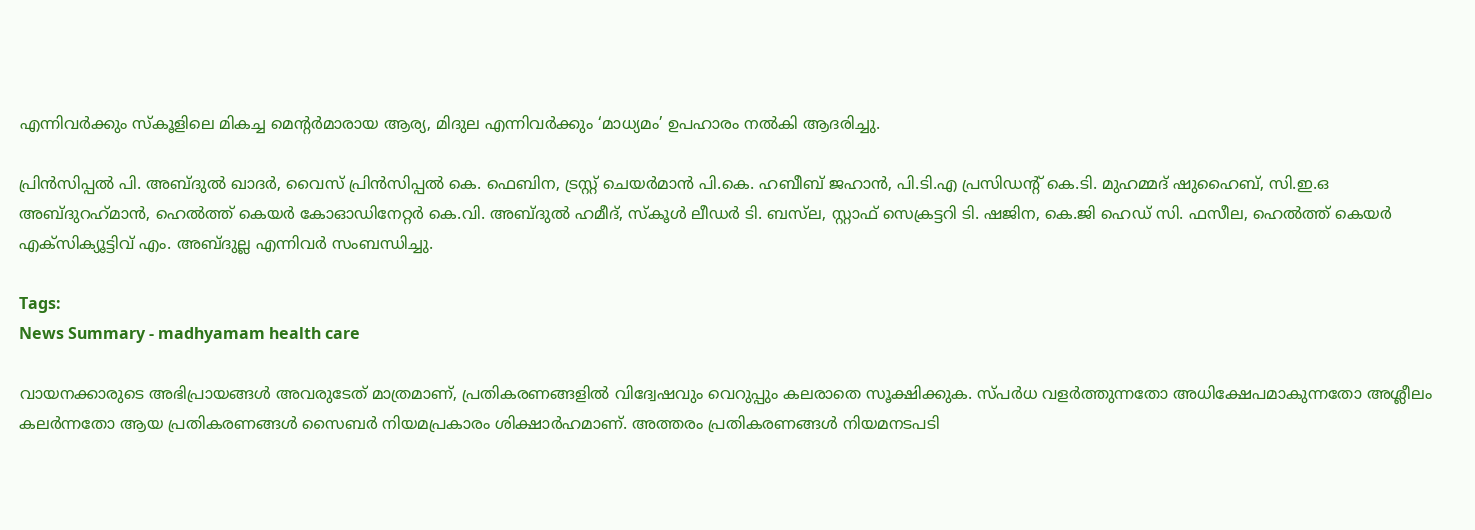എന്നിവർക്കും സ്കൂളിലെ മികച്ച മെന്റർമാരായ ആര്യ, മിദുല എന്നിവർക്കും ‘മാധ്യമം’ ഉപഹാരം നൽകി ആദരിച്ചു.

പ്രിൻസിപ്പൽ പി. അബ്ദുൽ ഖാദർ, വൈസ് പ്രിൻസിപ്പൽ കെ. ഫെബിന, ട്രസ്റ്റ്‌ ചെയർമാൻ പി.കെ. ഹബീബ് ജഹാൻ, പി.ടി.എ പ്രസിഡന്റ്‌ കെ.ടി. മുഹമ്മദ്‌ ഷുഹൈബ്, സി.ഇ.ഒ അബ്ദുറഹ്‌മാൻ, ഹെൽത്ത്‌ കെയർ കോഓഡിനേറ്റർ കെ.വി. അബ്ദുൽ ഹമീദ്, സ്കൂൾ ലീഡർ ടി. ബസ്‌ല, സ്റ്റാഫ് സെക്രട്ടറി ടി. ഷജിന, കെ.ജി ഹെഡ് സി. ഫസീല, ഹെൽത്ത്‌ കെയർ എക്സിക്യൂട്ടിവ് എം. അബ്ദുല്ല എന്നിവർ സംബന്ധിച്ചു.

Tags:
News Summary - madhyamam health care

വായനക്കാരുടെ അഭിപ്രായങ്ങള്‍ അവരുടേത് മാത്രമാണ്, പ്രതികരണങ്ങളിൽ വിദ്വേഷവും വെറുപ്പും കലരാതെ സൂക്ഷിക്കുക. സ്പർധ വളർത്തുന്നതോ അധിക്ഷേപമാകുന്നതോ അശ്ലീലം കലർന്നതോ ആയ പ്രതികരണങ്ങൾ സൈബർ നിയമപ്രകാരം ശിക്ഷാർഹമാണ്. അത്തരം പ്രതികരണങ്ങൾ നിയമനടപടി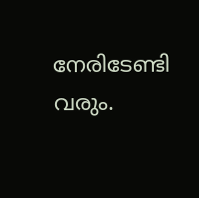നേരിടേണ്ടി വരും.